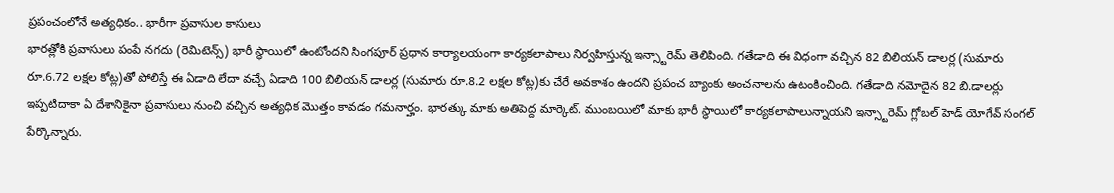ప్రపంచంలోనే అత్యధికం.. భారీగా ప్రవాసుల కాసులు
భారత్లోకి ప్రవాసులు పంపే నగదు (రెమిటెన్స్) భారీ స్థాయిలో ఉంటోందని సింగపూర్ ప్రధాన కార్యాలయంగా కార్యకలాపాలు నిర్వహిస్తున్న ఇన్స్టారెమ్ తెలిపింది. గతేడాది ఈ విధంగా వచ్చిన 82 బిలియన్ డాలర్ల (సుమారు రూ.6.72 లక్షల కోట్ల)తో పోలిస్తే ఈ ఏడాది లేదా వచ్చే ఏడాది 100 బిలియన్ డాలర్ల (సుమారు రూ.8.2 లక్షల కోట్ల)కు చేరే అవకాశం ఉందని ప్రపంచ బ్యాంకు అంచనాలను ఉటంకించింది. గతేడాది నమోదైన 82 బి.డాలర్లు ఇప్పటిదాకా ఏ దేశానికైనా ప్రవాసులు నుంచి వచ్చిన అత్యధిక మొత్తం కావడం గమనార్హం. భారత్కు మాకు అతిపెద్ద మార్కెట్. ముంబయిలో మాకు భారీ స్థాయిలో కార్యకలాపాలున్నాయని ఇన్స్టారెమ్ గ్లోబల్ హెడ్ యోగేవ్ సంగల్ పేర్కొన్నారు.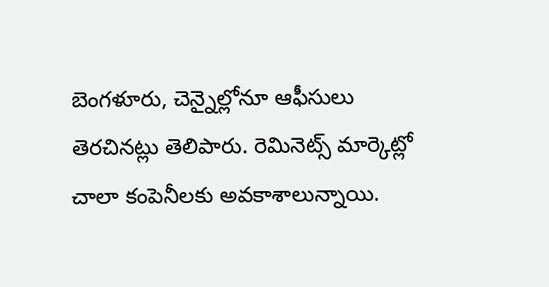బెంగళూరు, చెన్నైల్లోనూ ఆఫీసులు తెరచినట్లు తెలిపారు. రెమినెట్స్ మార్కెట్లో చాలా కంపెనీలకు అవకాశాలున్నాయి.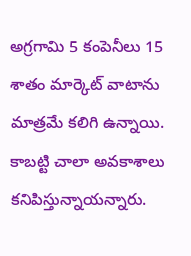అగ్రగామి 5 కంపెనీలు 15 శాతం మార్కెట్ వాటాను మాత్రమే కలిగి ఉన్నాయి. కాబట్టి చాలా అవకాశాలు కనిపిస్తున్నాయన్నారు.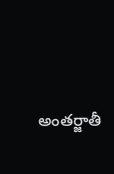అంతర్జాతీ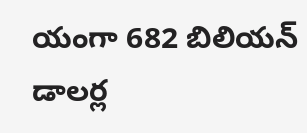యంగా 682 బిలియన్ డాలర్ల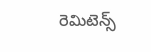రెమిటెన్స్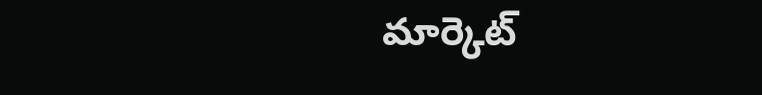మార్కెట్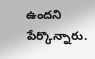ఉందని పేర్కొన్నారు.